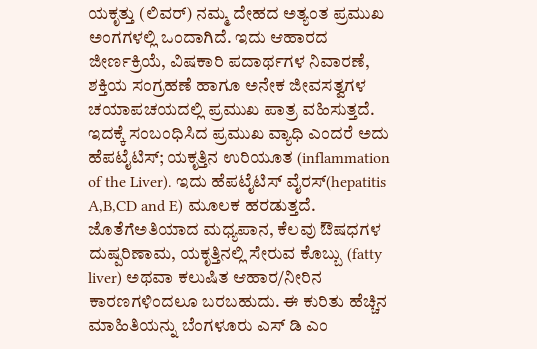ಯಕೃತ್ತು (ಲಿವರ್) ನಮ್ಮ ದೇಹದ ಅತ್ಯಂತ ಪ್ರಮುಖ ಅಂಗಗಳಲ್ಲಿ ಒಂದಾಗಿದೆ. ಇದು ಆಹಾರದ ಜೀರ್ಣಕ್ರಿಯೆ, ವಿಷಕಾರಿ ಪದಾರ್ಥಗಳ ನಿವಾರಣೆ, ಶಕ್ತಿಯ ಸಂಗ್ರಹಣೆ ಹಾಗೂ ಅನೇಕ ಜೀವಸತ್ವಗಳ ಚಯಾಪಚಯದಲ್ಲಿ ಪ್ರಮುಖ ಪಾತ್ರ ವಹಿಸುತ್ತದೆ. ಇದಕ್ಕೆ ಸಂಬಂಧಿಸಿದ ಪ್ರಮುಖ ವ್ಯಾಧಿ ಎಂದರೆ ಅದು ಹೆಪಟೈಟಿಸ್; ಯಕೃತ್ತಿನ ಉರಿಯೂತ (inflammation of the Liver). ಇದು ಹೆಪಟೈಟಿಸ್ ವೈರಸ್(hepatitis A,B,CD and E) ಮೂಲಕ ಹರಡುತ್ತದೆ. ಜೊತೆಗೆಅತಿಯಾದ ಮಧ್ಯಪಾನ, ಕೆಲವು ಔಷಧಗಳ ದುಷ್ಪರಿಣಾಮ, ಯಕೃತ್ತಿನಲ್ಲಿ ಸೇರುವ ಕೊಬ್ಬು (fatty liver) ಅಥವಾ ಕಲುಷಿತ ಆಹಾರ/ನೀರಿನ ಕಾರಣಗಳಿಂದಲೂ ಬರಬಹುದು. ಈ ಕುರಿತು ಹೆಚ್ಚಿನ ಮಾಹಿತಿಯನ್ನು ಬೆಂಗಳೂರು ಎಸ್ ಡಿ ಎಂ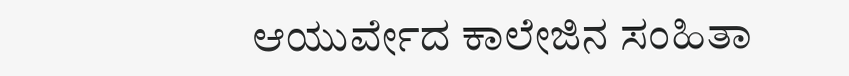ಆಯುರ್ವೇದ ಕಾಲೇಜಿನ ಸಂಹಿತಾ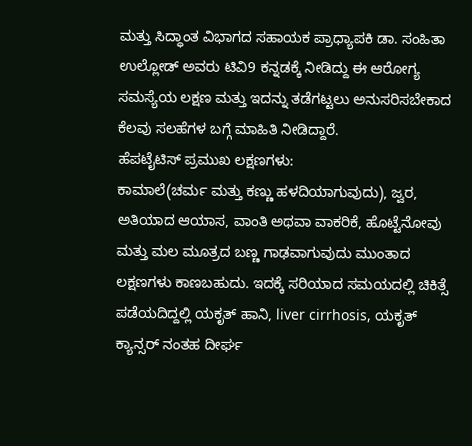ಮತ್ತು ಸಿದ್ಧಾಂತ ವಿಭಾಗದ ಸಹಾಯಕ ಪ್ರಾಧ್ಯಾಪಕಿ ಡಾ. ಸಂಹಿತಾ ಉಲ್ಲೋಡ್ ಅವರು ಟಿವಿ9 ಕನ್ನಡಕ್ಕೆ ನೀಡಿದ್ದು ಈ ಆರೋಗ್ಯ ಸಮಸ್ಯೆಯ ಲಕ್ಷಣ ಮತ್ತು ಇದನ್ನು ತಡೆಗಟ್ಟಲು ಅನುಸರಿಸಬೇಕಾದ ಕೆಲವು ಸಲಹೆಗಳ ಬಗ್ಗೆ ಮಾಹಿತಿ ನೀಡಿದ್ದಾರೆ.
ಹೆಪಟೈಟಿಸ್ ಪ್ರಮುಖ ಲಕ್ಷಣಗಳು:
ಕಾಮಾಲೆ(ಚರ್ಮ ಮತ್ತು ಕಣ್ಣು ಹಳದಿಯಾಗುವುದು), ಜ್ವರ, ಅತಿಯಾದ ಆಯಾಸ, ವಾಂತಿ ಅಥವಾ ವಾಕರಿಕೆ, ಹೊಟ್ಟೆನೋವು ಮತ್ತು ಮಲ ಮೂತ್ರದ ಬಣ್ಣ ಗಾಢವಾಗುವುದು ಮುಂತಾದ ಲಕ್ಷಣಗಳು ಕಾಣಬಹುದು. ಇದಕ್ಕೆ ಸರಿಯಾದ ಸಮಯದಲ್ಲಿ ಚಿಕಿತ್ಸೆ ಪಡೆಯದಿದ್ದಲ್ಲಿ ಯಕೃತ್ ಹಾನಿ, liver cirrhosis, ಯಕೃತ್ ಕ್ಯಾನ್ಸರ್ ನಂತಹ ದೀರ್ಘ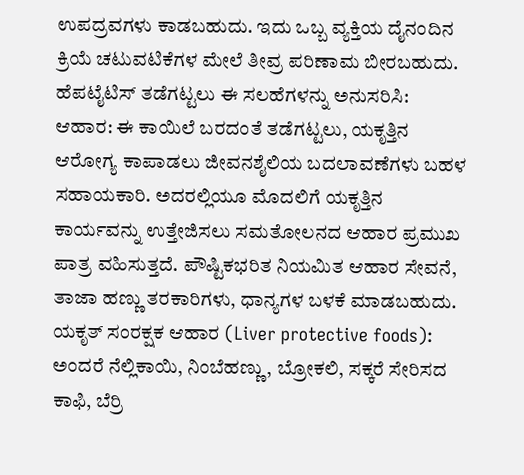ಉಪದ್ರವಗಳು ಕಾಡಬಹುದು. ಇದು ಒಬ್ಬ ವ್ಯಕ್ತಿಯ ದೈನಂದಿನ ಕ್ರಿಯೆ ಚಟುವಟಿಕೆಗಳ ಮೇಲೆ ತೀವ್ರ ಪರಿಣಾಮ ಬೀರಬಹುದು.
ಹೆಪಟೈಟಿಸ್ ತಡೆಗಟ್ಟಲು ಈ ಸಲಹೆಗಳನ್ನು ಅನುಸರಿಸಿ:
ಆಹಾರ: ಈ ಕಾಯಿಲೆ ಬರದಂತೆ ತಡೆಗಟ್ಟಲು, ಯಕೃತ್ತಿನ ಆರೋಗ್ಯ ಕಾಪಾಡಲು ಜೀವನಶೈಲಿಯ ಬದಲಾವಣೆಗಳು ಬಹಳ ಸಹಾಯಕಾರಿ. ಅದರಲ್ಲಿಯೂ ಮೊದಲಿಗೆ ಯಕೃತ್ತಿನ ಕಾರ್ಯವನ್ನು ಉತ್ತೇಜಿಸಲು ಸಮತೋಲನದ ಆಹಾರ ಪ್ರಮುಖ ಪಾತ್ರ ವಹಿಸುತ್ತದೆ. ಪೌಷ್ಟಿಕಭರಿತ ನಿಯಮಿತ ಆಹಾರ ಸೇವನೆ, ತಾಜಾ ಹಣ್ಣು ತರಕಾರಿಗಳು, ಧಾನ್ಯಗಳ ಬಳಕೆ ಮಾಡಬಹುದು.
ಯಕೃತ್ ಸಂರಕ್ಷಕ ಆಹಾರ (Liver protective foods): ಅಂದರೆ ನೆಲ್ಲಿಕಾಯಿ, ನಿಂಬೆಹಣ್ಣು, ಬ್ರೋಕಲಿ, ಸಕ್ಕರೆ ಸೇರಿಸದ ಕಾಫಿ, ಬೆರ್ರಿ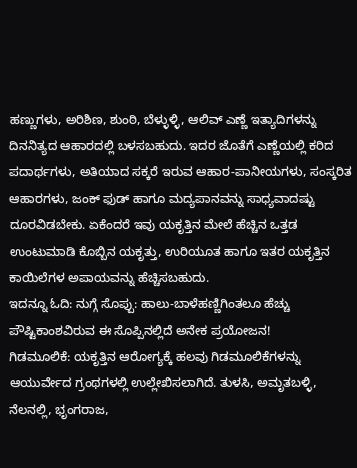ಹಣ್ಣುಗಳು, ಅರಿಶಿಣ, ಶುಂಠಿ, ಬೆಳ್ಳುಳ್ಳಿ, ಆಲಿವ್ ಎಣ್ಣೆ ಇತ್ಯಾದಿಗಳನ್ನು ದಿನನಿತ್ಯದ ಆಹಾರದಲ್ಲಿ ಬಳಸಬಹುದು. ಇದರ ಜೊತೆಗೆ ಎಣ್ಣೆಯಲ್ಲಿ ಕರಿದ ಪದಾರ್ಥಗಳು, ಅತಿಯಾದ ಸಕ್ಕರೆ ಇರುವ ಆಹಾರ-ಪಾನೀಯಗಳು, ಸಂಸ್ಕರಿತ ಆಹಾರಗಳು, ಜಂಕ್ ಫುಡ್ ಹಾಗೂ ಮದ್ಯಪಾನವನ್ನು ಸಾಧ್ಯವಾದಷ್ಟು ದೂರವಿಡಬೇಕು. ಏಕೆಂದರೆ ಇವು ಯಕೃತ್ತಿನ ಮೇಲೆ ಹೆಚ್ಚಿನ ಒತ್ತಡ ಉಂಟುಮಾಡಿ ಕೊಬ್ಬಿನ ಯಕೃತ್ತು, ಉರಿಯೂತ ಹಾಗೂ ಇತರ ಯಕೃತ್ತಿನ ಕಾಯಿಲೆಗಳ ಅಪಾಯವನ್ನು ಹೆಚ್ಚಿಸಬಹುದು.
ಇದನ್ನೂ ಓದಿ: ನುಗ್ಗೆ ಸೊಪ್ಪು: ಹಾಲು-ಬಾಳೆಹಣ್ಣಿಗಿಂತಲೂ ಹೆಚ್ಚು ಪೌಷ್ಟಿಕಾಂಶವಿರುವ ಈ ಸೊಪ್ಪಿನಲ್ಲಿದೆ ಅನೇಕ ಪ್ರಯೋಜನ!
ಗಿಡಮೂಲಿಕೆ: ಯಕೃತ್ತಿನ ಆರೋಗ್ಯಕ್ಕೆ ಹಲವು ಗಿಡಮೂಲಿಕೆಗಳನ್ನು ಆಯುರ್ವೇದ ಗ್ರಂಥಗಳಲ್ಲಿ ಉಲ್ಲೇಖಿಸಲಾಗಿದೆ. ತುಳಸಿ, ಅಮೃತಬಳ್ಳಿ, ನೆಲನಲ್ಲಿ, ಭೃಂಗರಾಜ,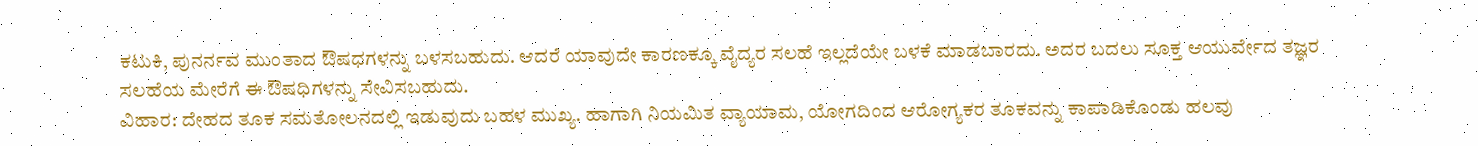ಕಟುಕಿ, ಪುನರ್ನವ ಮುಂತಾದ ಔಷಧಗಳನ್ನು ಬಳಸಬಹುದು. ಆದರೆ ಯಾವುದೇ ಕಾರಣಕ್ಕೂ ವೈದ್ಯರ ಸಲಹೆ ಇಲ್ಲದೆಯೇ ಬಳಕೆ ಮಾಡಬಾರದು. ಅದರ ಬದಲು ಸೂಕ್ತ ಆಯುರ್ವೇದ ತಜ್ಞರ ಸಲಹೆಯ ಮೇರೆಗೆ ಈ ಔಷಧಿಗಳನ್ನು ಸೇವಿಸಬಹುದು.
ವಿಹಾರ: ದೇಹದ ತೂಕ ಸಮತೋಲನದಲ್ಲಿ ಇಡುವುದು ಬಹಳ ಮುಖ್ಯ. ಹಾಗಾಗಿ ನಿಯಮಿತ ವ್ಯಾಯಾಮ, ಯೋಗದಿಂದ ಆರೋಗ್ಯಕರ ತೂಕವನ್ನು ಕಾಪಾಡಿಕೊಂಡು ಹಲವು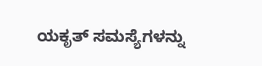ಯಕೃತ್ ಸಮಸ್ಯೆಗಳನ್ನು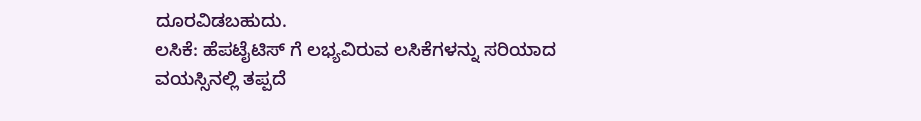ದೂರವಿಡಬಹುದು.
ಲಸಿಕೆ: ಹೆಪಟೈಟಿಸ್ ಗೆ ಲಭ್ಯವಿರುವ ಲಸಿಕೆಗಳನ್ನು ಸರಿಯಾದ ವಯಸ್ಸಿನಲ್ಲಿ ತಪ್ಪದೆ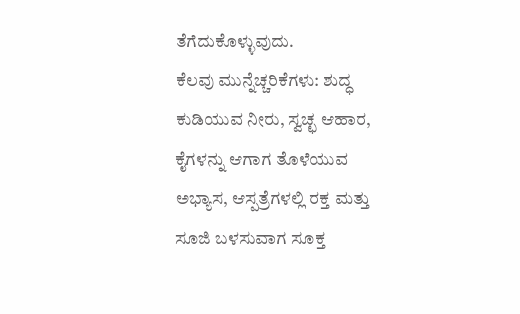ತೆಗೆದುಕೊಳ್ಳುವುದು.
ಕೆಲವು ಮುನ್ನೆಚ್ಚರಿಕೆಗಳು: ಶುದ್ಧ ಕುಡಿಯುವ ನೀರು, ಸ್ವಚ್ಛ ಆಹಾರ, ಕೈಗಳನ್ನು ಆಗಾಗ ತೊಳೆಯುವ ಅಭ್ಯಾಸ, ಆಸ್ಪತ್ರೆಗಳಲ್ಲಿ ರಕ್ತ ಮತ್ತು ಸೂಜಿ ಬಳಸುವಾಗ ಸೂಕ್ತ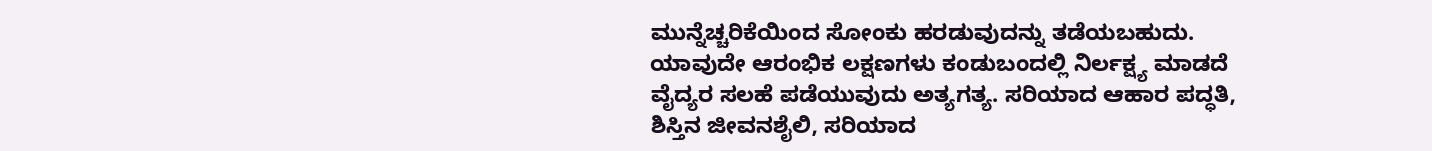ಮುನ್ನೆಚ್ಚರಿಕೆಯಿಂದ ಸೋಂಕು ಹರಡುವುದನ್ನು ತಡೆಯಬಹುದು.
ಯಾವುದೇ ಆರಂಭಿಕ ಲಕ್ಷಣಗಳು ಕಂಡುಬಂದಲ್ಲಿ ನಿರ್ಲಕ್ಷ್ಯ ಮಾಡದೆ ವೈದ್ಯರ ಸಲಹೆ ಪಡೆಯುವುದು ಅತ್ಯಗತ್ಯ. ಸರಿಯಾದ ಆಹಾರ ಪದ್ಧತಿ, ಶಿಸ್ತಿನ ಜೀವನಶೈಲಿ, ಸರಿಯಾದ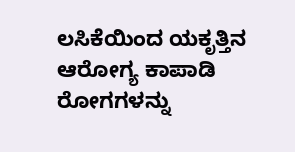ಲಸಿಕೆಯಿಂದ ಯಕೃತ್ತಿನ ಆರೋಗ್ಯ ಕಾಪಾಡಿ ರೋಗಗಳನ್ನು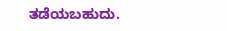ತಡೆಯಬಹುದು.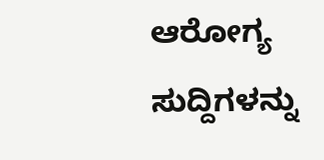ಆರೋಗ್ಯ ಸುದ್ದಿಗಳನ್ನು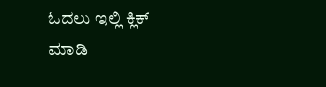ಓದಲು ಇಲ್ಲಿ ಕ್ಲಿಕ್ ಮಾಡಿ